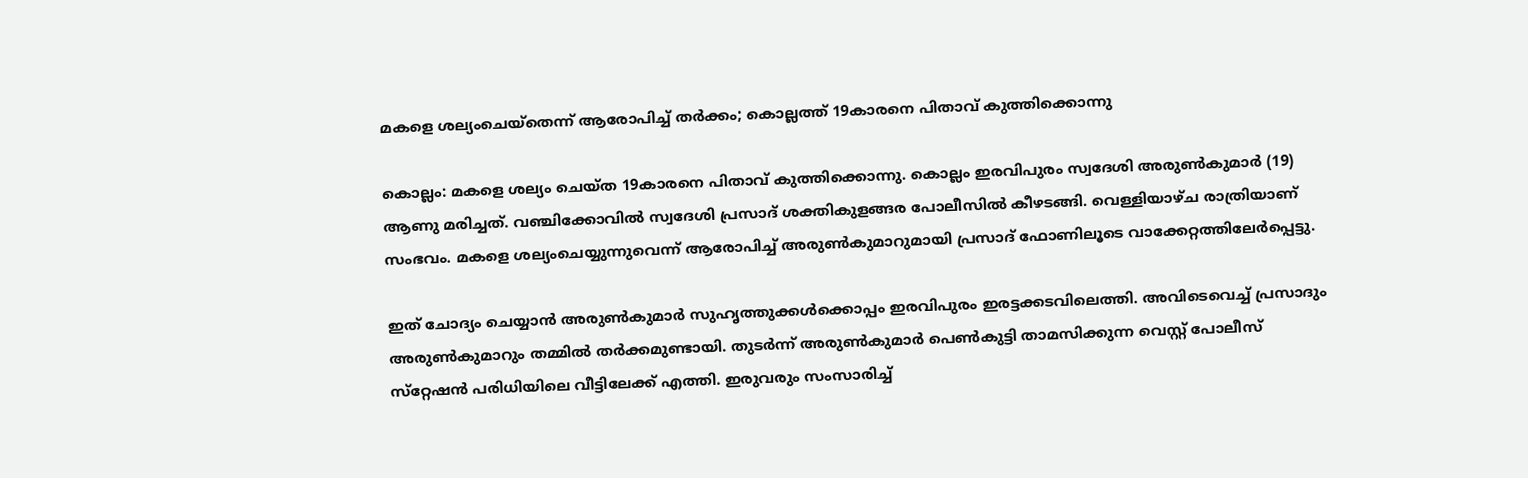മകളെ ശല്യംചെയ്തെന്ന് ആരോപിച്ച്‌ തര്‍ക്കം; കൊല്ലത്ത് 19കാരനെ പിതാവ് കുത്തിക്കൊന്നു

കൊല്ലം: മകളെ ശല്യം ചെയ്ത 19കാരനെ പിതാവ് കുത്തിക്കൊന്നു. കൊല്ലം ഇരവിപുരം സ്വദേശി അരുണ്‍കുമാർ (19) ആണു മരിച്ചത്. വഞ്ചിക്കോവില്‍ സ്വദേശി പ്രസാദ് ശക്തികുളങ്ങര പോലീസില്‍ കീഴടങ്ങി. വെള്ളിയാഴ്ച രാത്രിയാണ് സംഭവം. മകളെ ശല്യംചെയ്യുന്നുവെന്ന് ആരോപിച്ച്‌ അരുണ്‍കുമാറുമായി പ്രസാദ് ഫോണിലൂടെ വാക്കേറ്റത്തിലേര്‍പ്പെട്ടു.

ഇത് ചോദ്യം ചെയ്യാന്‍ അരുണ്‍കുമാര്‍ സുഹൃത്തുക്കള്‍ക്കൊപ്പം ഇരവിപുരം ഇരട്ടക്കടവിലെത്തി. അവിടെവെച്ച്‌ പ്രസാദും അരുണ്‍കുമാറും തമ്മില്‍ തര്‍ക്കമുണ്ടായി. തുടർന്ന് അരുണ്‍കുമാര്‍ പെണ്‍കുട്ടി താമസിക്കുന്ന വെസ്റ്റ് പോലീസ് സ്‌റ്റേഷന്‍ പരിധിയിലെ വീട്ടിലേക്ക് എത്തി. ഇരുവരും സംസാരിച്ച്‌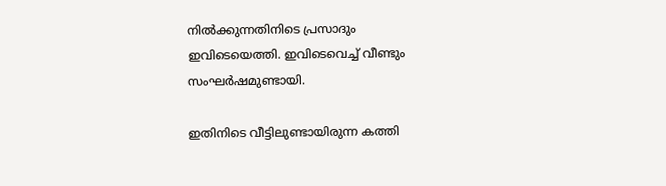നില്‍ക്കുന്നതിനിടെ പ്രസാദും ഇവിടെയെത്തി. ഇവിടെവെച്ച്‌ വീണ്ടും സംഘര്‍ഷമുണ്ടായി.

ഇതിനിടെ വീട്ടിലുണ്ടായിരുന്ന കത്തി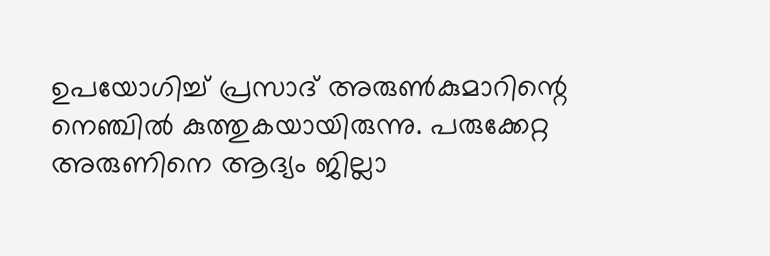ഉപയോഗിച്ച്‌ പ്രസാദ് അരുണ്‍കുമാറിന്റെ നെഞ്ചില്‍ കുത്തുകയായിരുന്നു. പരുക്കേറ്റ അരുണിനെ ആദ്യം ജില്ലാ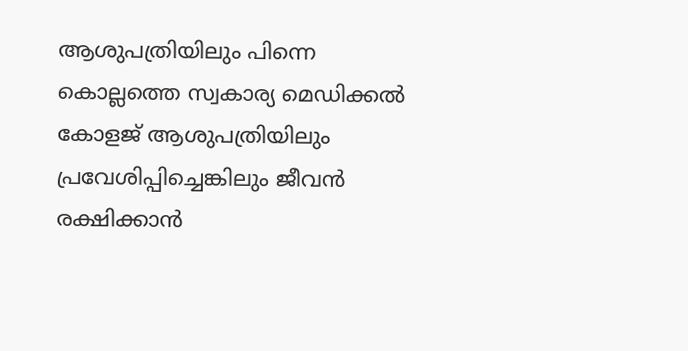ആശുപത്രിയിലും പിന്നെ കൊല്ലത്തെ സ്വകാര്യ മെഡ‍ിക്കല്‍ കോളജ് ആശുപത്രിയിലും പ്രവേശിപ്പിച്ചെങ്കിലും ജീവൻ രക്ഷിക്കാൻ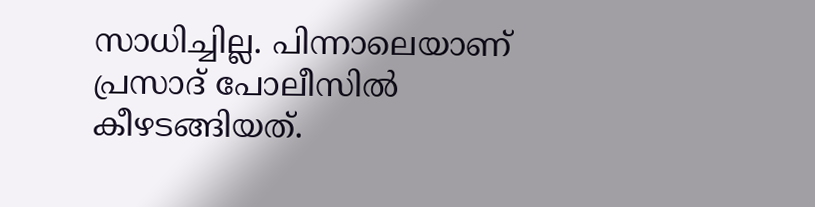സാധിച്ചില്ല. പിന്നാലെയാണ് പ്രസാദ് പോലീസില്‍ കീഴടങ്ങിയത്.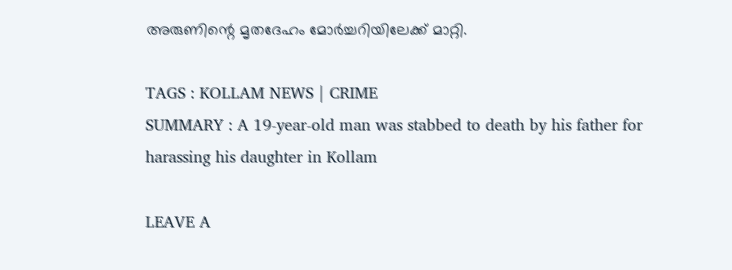അരുണിന്റെ മൃതദേഹം മോർച്ചറിയിലേക്ക് മാറ്റി.

TAGS : KOLLAM NEWS | CRIME
SUMMARY : A 19-year-old man was stabbed to death by his father for harassing his daughter in Kollam

LEAVE A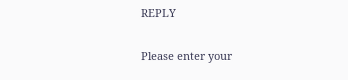REPLY

Please enter your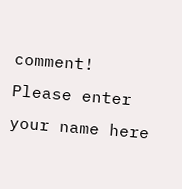comment!
Please enter your name here